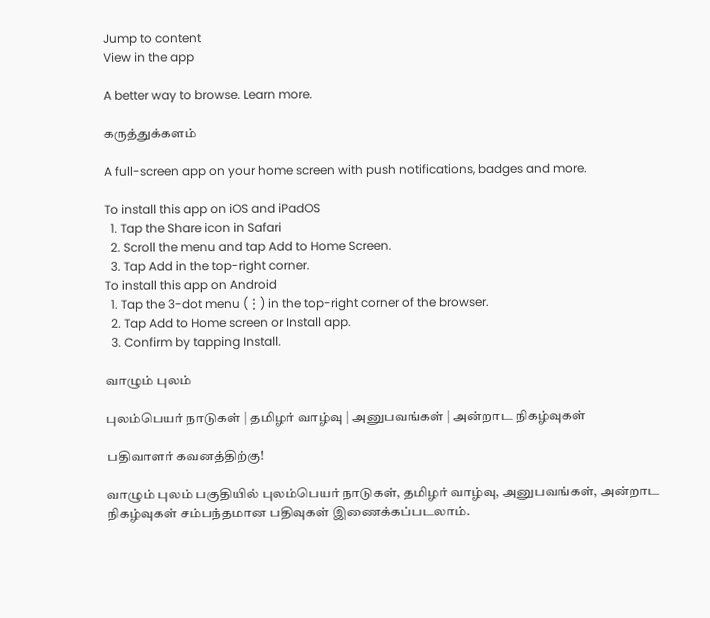Jump to content
View in the app

A better way to browse. Learn more.

கருத்துக்களம்

A full-screen app on your home screen with push notifications, badges and more.

To install this app on iOS and iPadOS
  1. Tap the Share icon in Safari
  2. Scroll the menu and tap Add to Home Screen.
  3. Tap Add in the top-right corner.
To install this app on Android
  1. Tap the 3-dot menu (⋮) in the top-right corner of the browser.
  2. Tap Add to Home screen or Install app.
  3. Confirm by tapping Install.

வாழும் புலம்

புலம்பெயர் நாடுகள் | தமிழர் வாழ்வு | அனுபவங்கள் | அன்றாட நிகழ்வுகள்

பதிவாளர் கவனத்திற்கு!

வாழும் புலம் பகுதியில் புலம்பெயர் நாடுகள், தமிழர் வாழ்வு, அனுபவங்கள், அன்றாட நிகழ்வுகள் சம்பந்தமான பதிவுகள் இணைக்கப்படலாம்.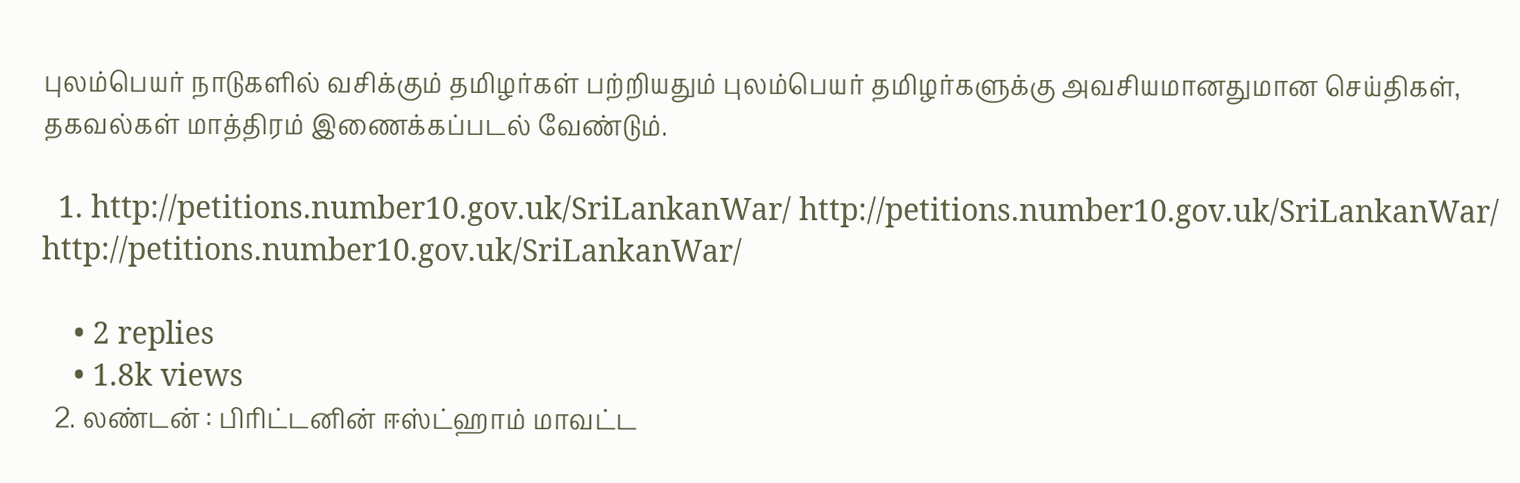புலம்பெயர் நாடுகளில் வசிக்கும் தமிழர்கள் பற்றியதும் புலம்பெயர் தமிழர்களுக்கு அவசியமானதுமான செய்திகள், தகவல்கள் மாத்திரம் இணைக்கப்படல் வேண்டும்.

  1. http://petitions.number10.gov.uk/SriLankanWar/ http://petitions.number10.gov.uk/SriLankanWar/ http://petitions.number10.gov.uk/SriLankanWar/

    • 2 replies
    • 1.8k views
  2. லண்டன் : பிரிட்டனின் ஈஸ்ட்ஹாம் மாவட்ட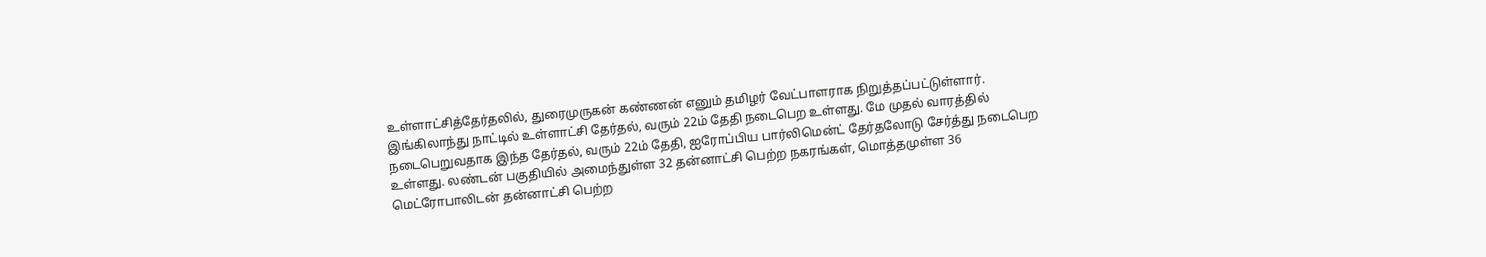உள்ளாட்சித்தேர்தலில், துரைமுருகன் கண்ணன் எனும் தமிழர் வேட்பாளராக நிறுத்தப்பட்டுள்ளார். இங்கிலாந்து நாட்டில் உள்ளாட்சி தேர்தல், வரும் 22ம் தேதி நடைபெற உள்ளது. மே முதல் வாரத்தில் நடைபெறுவதாக இந்த தேர்தல், வரும் 22ம் தேதி, ஐரோப்பிய பார்லிமென்ட் தேர்தலோடு சேர்த்து நடைபெற உள்ளது. லண்டன் பகுதியில் அமைந்துள்ள 32 தன்னாட்சி பெற்ற நகரங்கள், மொத்தமுள்ள 36 மெட்ரோபாலிடன் தன்னாட்சி பெற்ற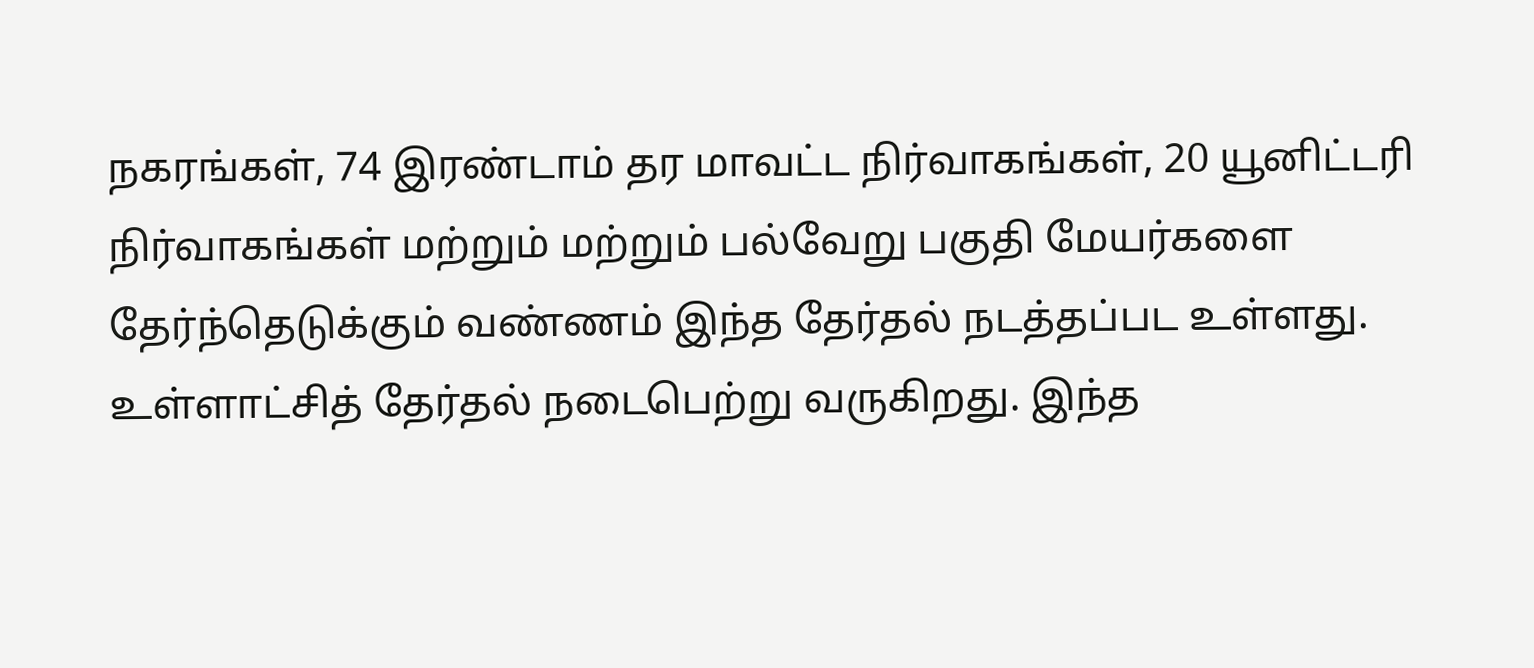நகரங்கள், 74 இரண்டாம் தர மாவட்ட நிர்வாகங்கள், 20 யூனிட்டரி நிர்வாகங்கள் மற்றும் மற்றும் பல்வேறு பகுதி மேயர்களை தேர்ந்தெடுக்கும் வண்ணம் இந்த தேர்தல் நடத்தப்பட உள்ளது. உள்ளாட்சித் தேர்தல் நடைபெற்று வருகிறது. இந்த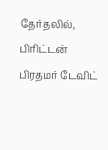தேர்தலில், பிரிட்டன் பிரதமர் டேவிட்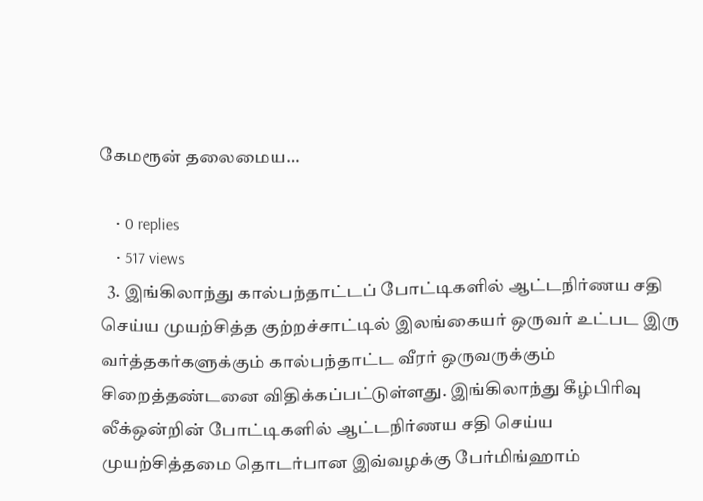கேமரூன் தலைமைய…

    • 0 replies
    • 517 views
  3. இங்கிலாந்து கால்பந்தாட்டப் போட்டிகளில் ஆட்டநிர்ணய சதி செய்ய முயற்சித்த குற்றச்சாட்டில் இலங்கையர் ஒருவர் உட்பட இரு வர்த்தகர்களுக்கும் கால்பந்தாட்ட வீரர் ஒருவருக்கும் சிறைத்தண்டனை விதிக்கப்பட்டுள்ளது. இங்கிலாந்து கீழ்பிரிவு லீக்ஒன்றின் போட்டிகளில் ஆட்டநிர்ணய சதி செய்ய முயற்சித்தமை தொடர்பான இவ்வழக்கு பேர்மிங்ஹாம்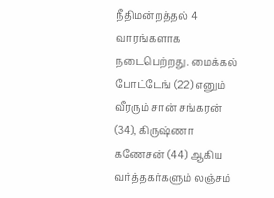நீதிமன்றத்தல் 4 வாரங்களாக நடைபெற்றது. மைக்கல் போட்டேங் (22) எனும் வீரரும் சான் சங்கரன் (34), கிருஷ்ணா கணேசன் (44) ஆகிய வர்த்தகர்களும் லஞ்சம்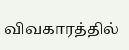விவகாரத்தில்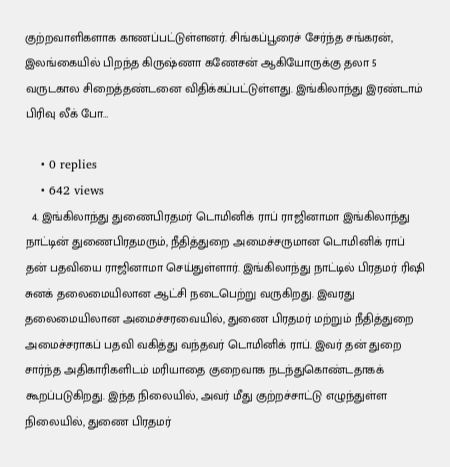குற்றவாளிகளாக காணப்பட்டுள்ளனர். சிங்கப்பூரைச் சேர்ந்த சங்கரன், இலங்கையில் பிறந்த கிருஷ்ணா கணேசன் ஆகியோருக்கு தலா 5 வருடகால சிறைத்தண்டனை விதிக்கப்பட்டுள்ளது. இங்கிலாந்து இரண்டாம் பிரிவு லீக் போ…

    • 0 replies
    • 642 views
  4. இங்கிலாந்து துணைபிரதமர் டொமினிக் ராப் ராஜினாமா இங்கிலாந்து நாட்டின் துணைபிரதமரும், நீதித்துறை அமைச்சருமான டொமினிக் ராப் தன் பதவியை ராஜினாமா செய்துள்ளார். இங்கிலாந்து நாட்டில் பிரதமர் ரிஷி சுனக் தலைமையிலான ஆட்சி நடைபெற்று வருகிறது. இவரது தலைமையிலான அமைச்சரவையில், துணை பிரதமர் மற்றும் நீதித்துறை அமைச்சராகப் பதவி வகித்து வந்தவர் டொமினிக் ராப். இவர் தன் துறை சார்ந்த அதிகாரிகளிடம் மரியாதை குறைவாக நடந்துகொண்டதாகக் கூறப்படுகிறது. இந்த நிலையில், அவர் மீது குற்றச்சாட்டு எழுந்துள்ள நிலையில், துணை பிரதமர்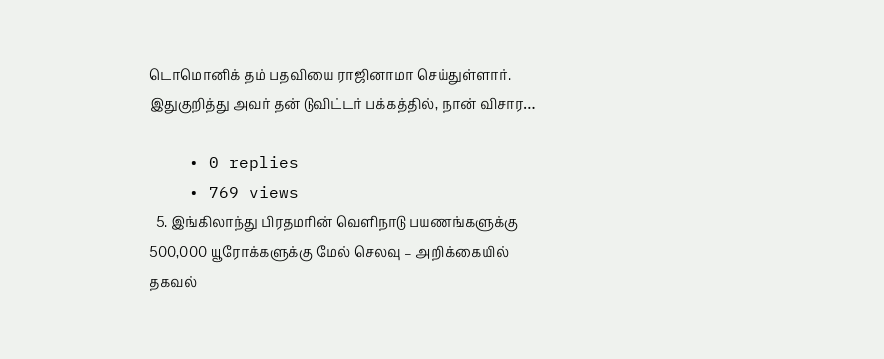டொமொனிக் தம் பதவியை ராஜினாமா செய்துள்ளார். இதுகுறித்து அவர் தன் டுவிட்டர் பக்கத்தில், நான் விசார…

    • 0 replies
    • 769 views
  5. இங்கிலாந்து பிரதமரின் வெளிநாடு பயணங்களுக்கு 500,000 யூரோக்களுக்கு மேல் செலவு – அறிக்கையில் தகவல்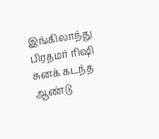இங்கிலாந்து பிரதமர் ரிஷி சுனக் கடந்த ஆண்டு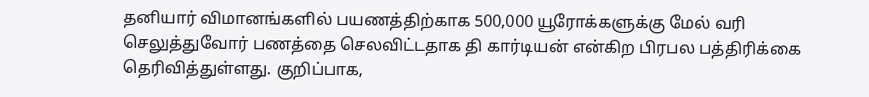தனியார் விமானங்களில் பயணத்திற்காக 500,000 யூரோக்களுக்கு மேல் வரி செலுத்துவோர் பணத்தை செலவிட்டதாக தி கார்டியன் என்கிற பிரபல பத்திரிக்கை தெரிவித்துள்ளது. குறிப்பாக,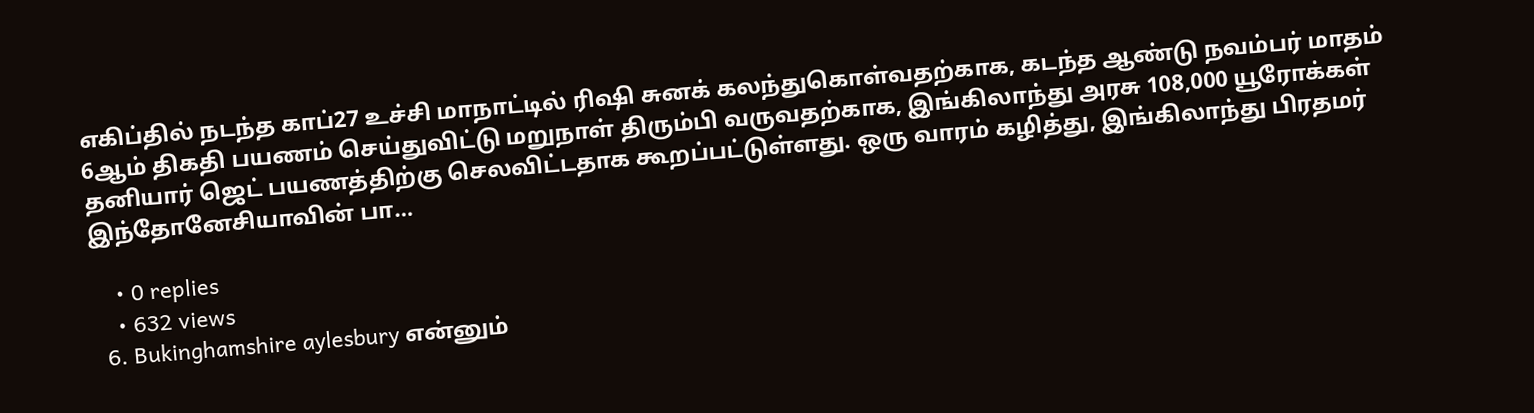எகிப்தில் நடந்த காப்27 உச்சி மாநாட்டில் ரிஷி சுனக் கலந்துகொள்வதற்காக, கடந்த ஆண்டு நவம்பர் மாதம் 6ஆம் திகதி பயணம் செய்துவிட்டு மறுநாள் திரும்பி வருவதற்காக, இங்கிலாந்து அரசு 108,000 யூரோக்கள் தனியார் ஜெட் பயணத்திற்கு செலவிட்டதாக கூறப்பட்டுள்ளது. ஒரு வாரம் கழித்து, இங்கிலாந்து பிரதமர் இந்தோனேசியாவின் பா…

    • 0 replies
    • 632 views
  6. Bukinghamshire aylesbury என்னும்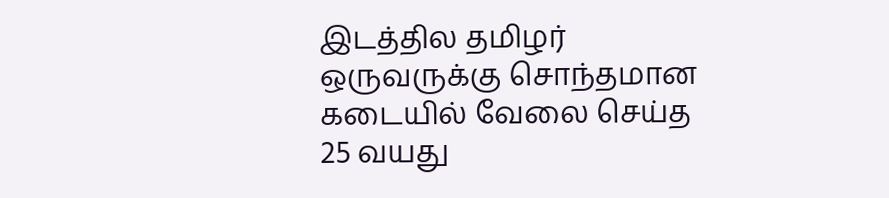இடத்தில தமிழர் ஒருவருக்கு சொந்தமான கடையில் வேலை செய்த 25 வயது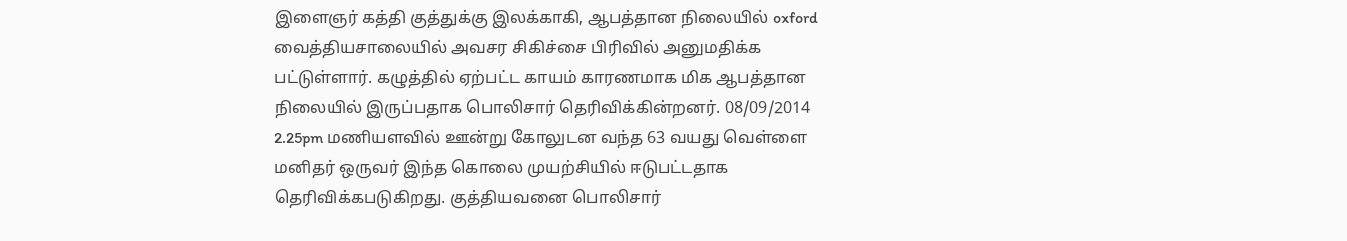இளைஞர் கத்தி குத்துக்கு இலக்காகி, ஆபத்தான நிலையில் oxford வைத்தியசாலையில் அவசர சிகிச்சை பிரிவில் அனுமதிக்க பட்டுள்ளார். கழுத்தில் ஏற்பட்ட காயம் காரணமாக மிக ஆபத்தான நிலையில் இருப்பதாக பொலிசார் தெரிவிக்கின்றனர். 08/09/2014 2.25pm மணியளவில் ஊன்று கோலுடன வந்த 63 வயது வெள்ளை மனிதர் ஒருவர் இந்த கொலை முயற்சியில் ஈடுபட்டதாக தெரிவிக்கபடுகிறது. குத்தியவனை பொலிசார்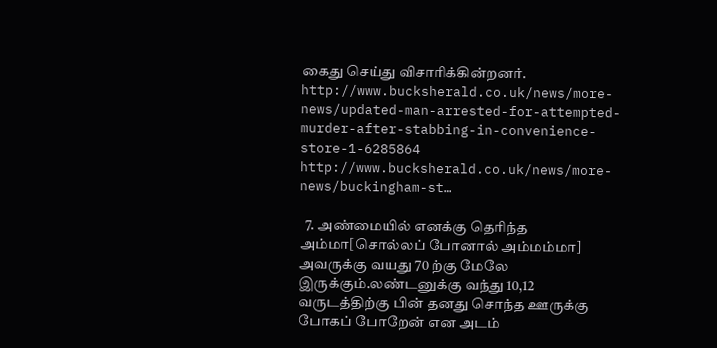கைது செய்து விசாரிக்கின்றனர். http://www.bucksherald.co.uk/news/more-news/updated-man-arrested-for-attempted-murder-after-stabbing-in-convenience-store-1-6285864 http://www.bucksherald.co.uk/news/more-news/buckingham-st…

  7. அண்மையில் எனக்கு தெரிந்த அம்மா[சொல்லப் போனால் அம்மம்மா] அவருக்கு வயது 70 ற்கு மேலே இருக்கும்.லண்டனுக்கு வந்து 10,12 வருடத்திற்கு பின் தனது சொந்த ஊருக்கு போகப் போறேன் என அடம்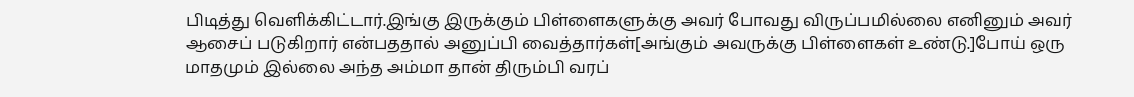பிடித்து வெளிக்கிட்டார்.இங்கு இருக்கும் பிள்ளைகளுக்கு அவர் போவது விருப்பமில்லை எனினும் அவர் ஆசைப் படுகிறார் என்பததால் அனுப்பி வைத்தார்கள்[அங்கும் அவருக்கு பிள்ளைகள் உண்டு.]போய் ஒரு மாதமும் இல்லை அந்த அம்மா தான் திரும்பி வரப்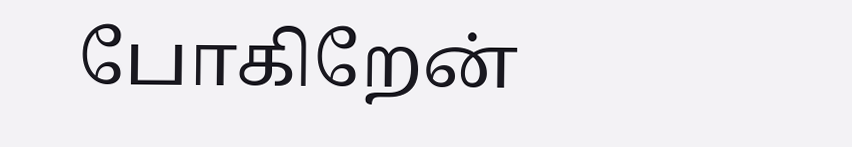போகிறேன்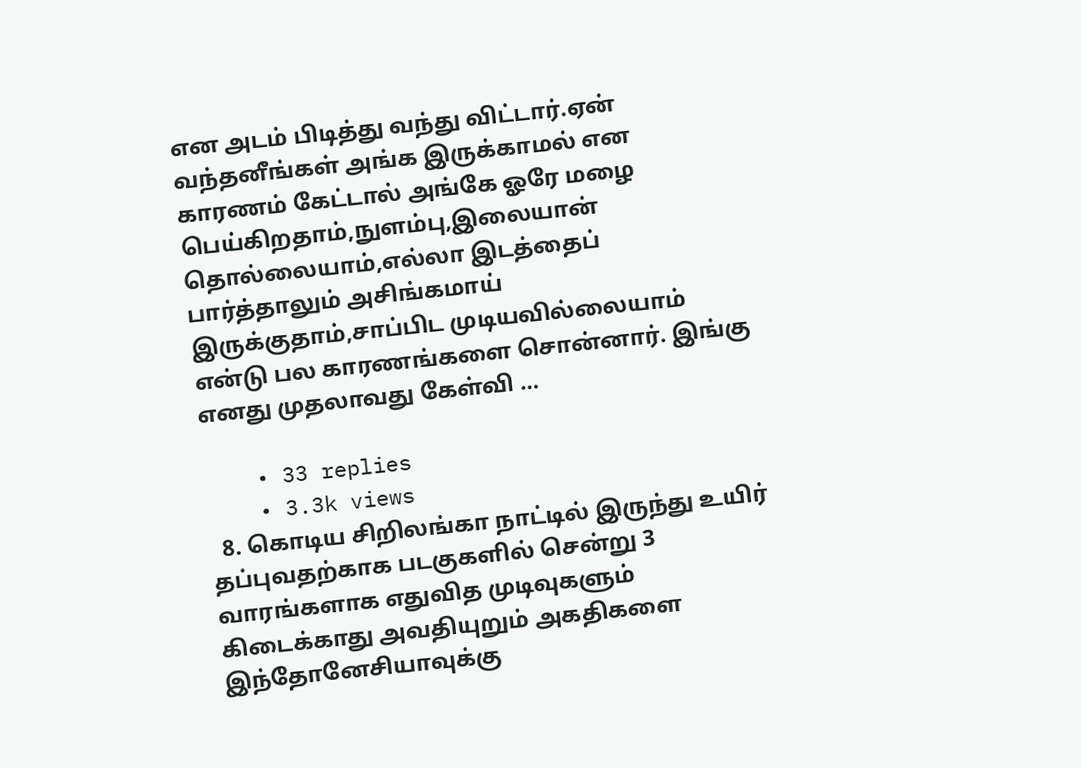என அடம் பிடித்து வந்து விட்டார்.ஏன் வந்தனீங்கள் அங்க இருக்காமல் என காரணம் கேட்டால் அங்கே ஓரே மழை பெய்கிறதாம்,நுளம்பு,இலையான் தொல்லையாம்,எல்லா இடத்தைப் பார்த்தாலும் அசிங்கமாய் இருக்குதாம்,சாப்பிட முடியவில்லையாம் என்டு பல காரணங்களை சொன்னார். இங்கு எனது முதலாவது கேள்வி …

    • 33 replies
    • 3.3k views
  8. கொடிய சிறிலங்கா நாட்டில் இருந்து உயிர் தப்புவதற்காக படகுகளில் சென்று 3 வாரங்களாக எதுவித முடிவுகளும் கிடைக்காது அவதியுறும் அகதிகளை இந்தோனேசியாவுக்கு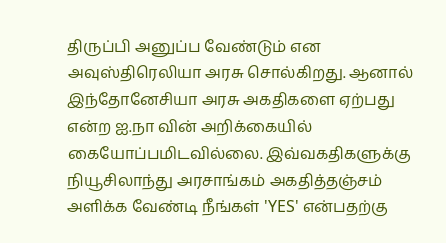திருப்பி அனுப்ப வேண்டும் என அவுஸ்திரெலியா அரசு சொல்கிறது. ஆனால் இந்தோனேசியா அரசு அகதிகளை ஏற்பது என்ற ஐ.நா வின் அறிக்கையில் கையோப்பமிடவில்லை. இவ்வகதிகளுக்கு நியூசிலாந்து அரசாங்கம் அகதித்தஞ்சம் அளிக்க வேண்டி நீங்கள் 'YES' என்பதற்கு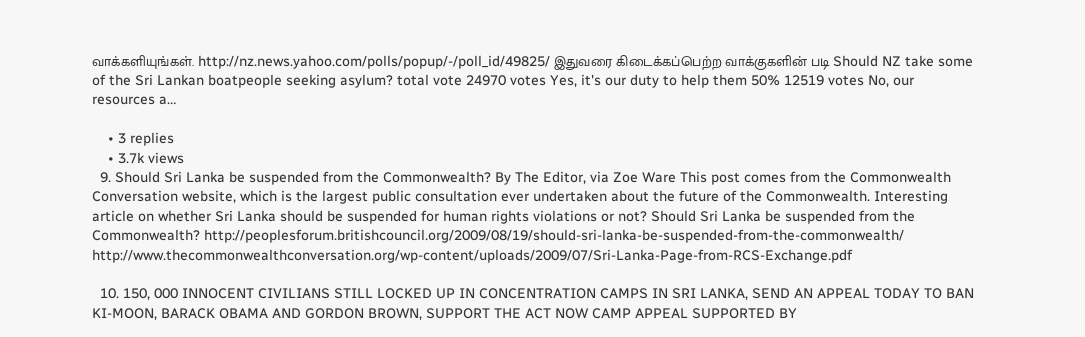வாக்களியுங்கள். http://nz.news.yahoo.com/polls/popup/-/poll_id/49825/ இதுவரை கிடைக்கப்பெற்ற வாக்குகளின் படி Should NZ take some of the Sri Lankan boatpeople seeking asylum? total vote 24970 votes Yes, it's our duty to help them 50% 12519 votes No, our resources a…

    • 3 replies
    • 3.7k views
  9. Should Sri Lanka be suspended from the Commonwealth? By The Editor, via Zoe Ware This post comes from the Commonwealth Conversation website, which is the largest public consultation ever undertaken about the future of the Commonwealth. Interesting article on whether Sri Lanka should be suspended for human rights violations or not? Should Sri Lanka be suspended from the Commonwealth? http://peoplesforum.britishcouncil.org/2009/08/19/should-sri-lanka-be-suspended-from-the-commonwealth/ http://www.thecommonwealthconversation.org/wp-content/uploads/2009/07/Sri-Lanka-Page-from-RCS-Exchange.pdf

  10. 150, 000 INNOCENT CIVILIANS STILL LOCKED UP IN CONCENTRATION CAMPS IN SRI LANKA, SEND AN APPEAL TODAY TO BAN KI-MOON, BARACK OBAMA AND GORDON BROWN, SUPPORT THE ACT NOW CAMP APPEAL SUPPORTED BY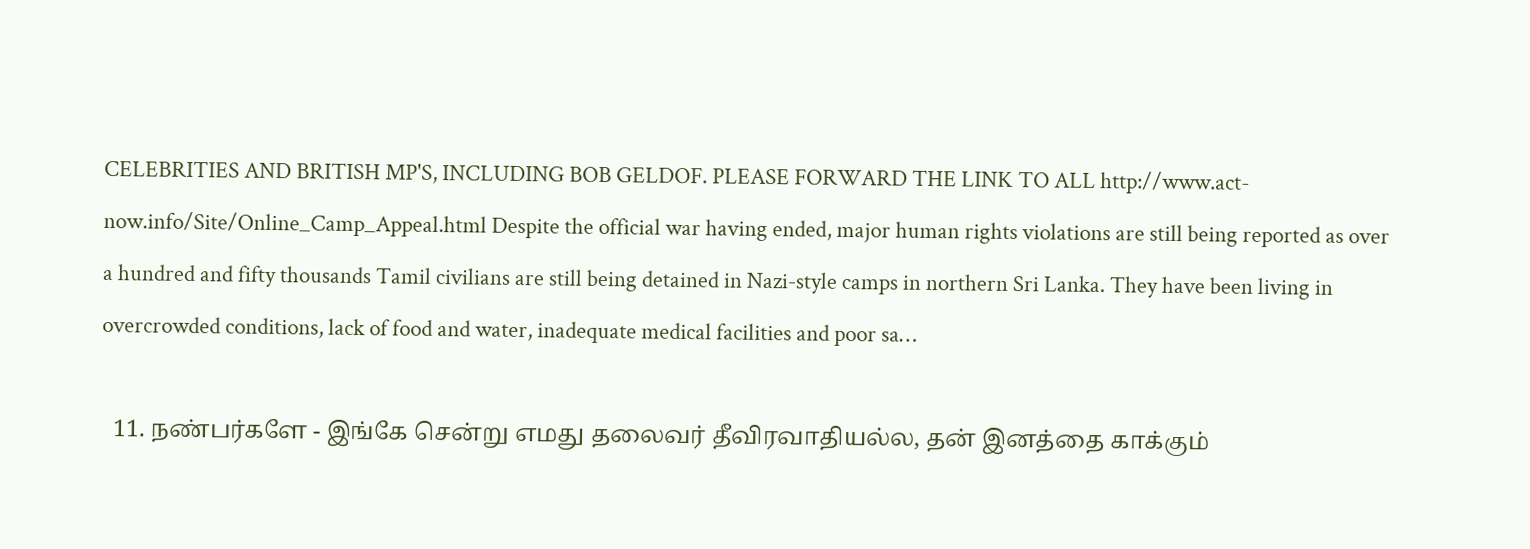CELEBRITIES AND BRITISH MP'S, INCLUDING BOB GELDOF. PLEASE FORWARD THE LINK TO ALL http://www.act-now.info/Site/Online_Camp_Appeal.html Despite the official war having ended, major human rights violations are still being reported as over a hundred and fifty thousands Tamil civilians are still being detained in Nazi-style camps in northern Sri Lanka. They have been living in overcrowded conditions, lack of food and water, inadequate medical facilities and poor sa…

  11. நண்பர்களே - இங்கே சென்று எமது தலைவர் தீவிரவாதியல்ல, தன் இனத்தை காக்கும்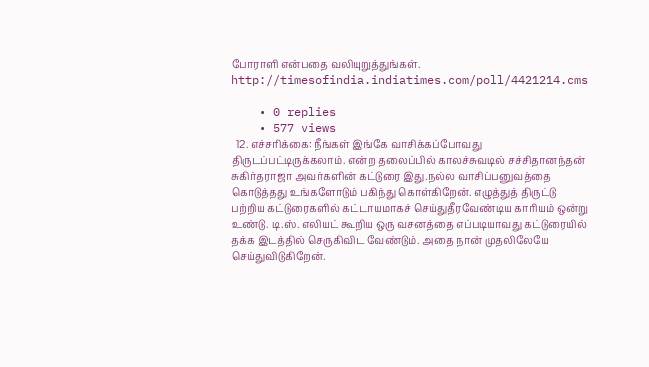போராளி என்பதை வலியுறுத்துங்கள். http://timesofindia.indiatimes.com/poll/4421214.cms

    • 0 replies
    • 577 views
  12. எச்சரிக்கை: நீங்கள் இங்கே வாசிக்கப்போவது திருடப்பட்டிருக்கலாம். என்ற தலைப்பில் காலச்சுவடில் சச்சிதானந்தன் சுகிர்தராஜா அவர்களின் கட்டுரை இது.நல்ல வாசிப்பனுவத்தை கொடுத்தது உங்களோடும் பகிந்து கொள்கிறேன். எழுத்துத் திருட்டு பற்றிய கட்டுரைகளில் கட்டாயமாகச் செய்துதீரவேண்டிய காரியம் ஒன்று உண்டு. டி.ஸ். எலியட் கூறிய ஒரு வசனத்தை எப்படியாவது கட்டுரையில் தக்க இடத்தில் செருகிவிட வேண்டும். அதை நான் முதலிலேயே செய்துவிடுகிறேன்.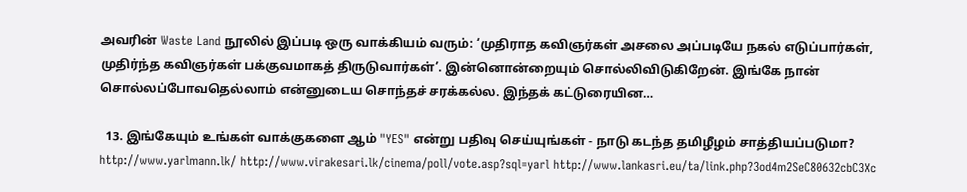அவரின் Waste Land நூலில் இப்படி ஒரு வாக்கியம் வரும்: ‘முதிராத கவிஞர்கள் அசலை அப்படியே நகல் எடுப்பார்கள், முதிர்ந்த கவிஞர்கள் பக்குவமாகத் திருடுவார்கள்’. இன்னொன்றையும் சொல்லிவிடுகிறேன். இங்கே நான் சொல்லப்போவதெல்லாம் என்னுடைய சொந்தச் சரக்கல்ல. இந்தக் கட்டுரையின…

  13. இங்கேயும் உங்கள் வாக்குகளை ஆம் "YES" என்று பதிவு செய்யுங்கள் - நாடு கடந்த தமிழீழம் சாத்தியப்படுமா? http://www.yarlmann.lk/ http://www.virakesari.lk/cinema/poll/vote.asp?sql=yarl http://www.lankasri.eu/ta/link.php?3od4m2SeC80632cbC3Xc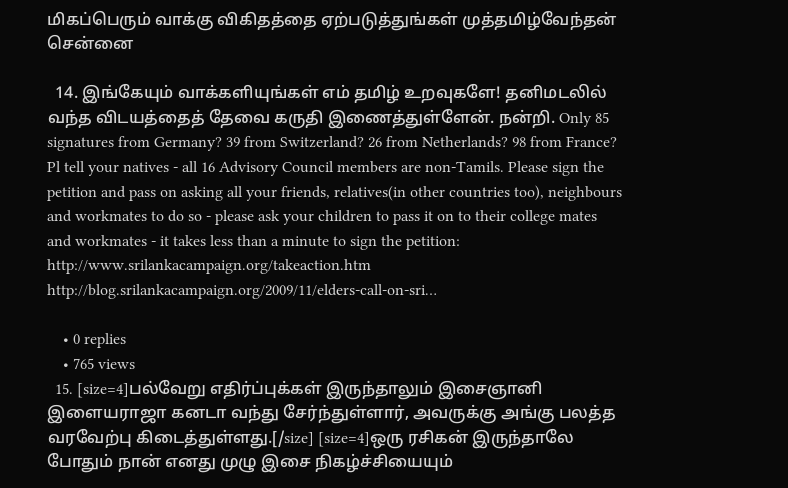மிகப்பெரும் வாக்கு விகிதத்தை ஏற்படுத்துங்கள் முத்தமிழ்வேந்தன் சென்னை

  14. இங்கேயும் வாக்களியுங்கள் எம் தமிழ் உறவுகளே! தனிமடலில் வந்த விடயத்தைத் தேவை கருதி இணைத்துள்ளேன். நன்றி. Only 85 signatures from Germany? 39 from Switzerland? 26 from Netherlands? 98 from France? Pl tell your natives - all 16 Advisory Council members are non-Tamils. Please sign the petition and pass on asking all your friends, relatives(in other countries too), neighbours and workmates to do so - please ask your children to pass it on to their college mates and workmates - it takes less than a minute to sign the petition: http://www.srilankacampaign.org/takeaction.htm http://blog.srilankacampaign.org/2009/11/elders-call-on-sri…

    • 0 replies
    • 765 views
  15. [size=4]பல்வேறு எதிர்ப்புக்கள் இருந்தாலும் இசைஞானி இளையராஜா கனடா வந்து சேர்ந்துள்ளார், அவருக்கு அங்கு பலத்த வரவேற்பு கிடைத்துள்ளது.[/size] [size=4]ஒரு ரசிகன் இருந்தாலே போதும் நான் எனது முழு இசை நிகழ்ச்சியையும்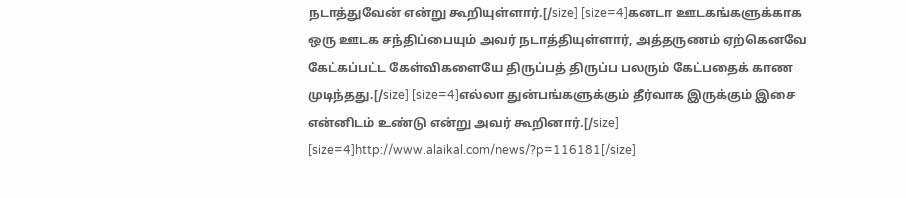நடாத்துவேன் என்று கூறியுள்ளார்.[/size] [size=4]கனடா ஊடகங்களுக்காக ஒரு ஊடக சந்திப்பையும் அவர் நடாத்தியுள்ளார், அத்தருணம் ஏற்கெனவே கேட்கப்பட்ட கேள்விகளையே திருப்பத் திருப்ப பலரும் கேட்பதைக் காண முடிந்தது.[/size] [size=4]எல்லா துன்பங்களுக்கும் தீர்வாக இருக்கும் இசை என்னிடம் உண்டு என்று அவர் கூறினார்.[/size] [size=4]http://www.alaikal.com/news/?p=116181[/size]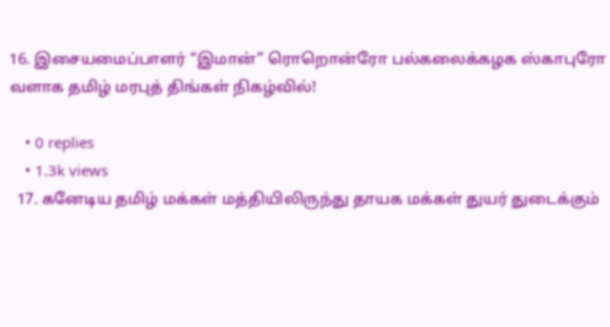16. இசையமைப்பாளர் “இமான்” ரொறொன்ரோ பல்கலைக்கழக ஸ்காபுரோ வளாக தமிழ் மரபுத் திங்கள் நிகழ்வில்!

    • 0 replies
    • 1.3k views
  17. கனேடிய தமிழ் மக்கள் மத்தியிலிருந்து தாயக மக்கள் துயர் துடைக்கும்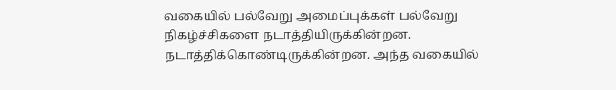வகையில் பல்வேறு அமைப்புக்கள் பல்வேறு நிகழ்ச்சிகளை நடாத்தியிருக்கின்றன. நடாத்திக்கொண்டிருக்கின்றன. அந்த வகையில்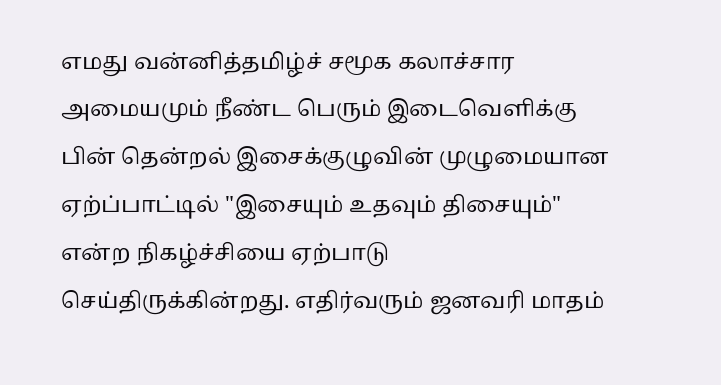எமது வன்னித்தமிழ்ச் சமூக கலாச்சார அமையமும் நீண்ட பெரும் இடைவெளிக்கு பின் தென்றல் இசைக்குழுவின் முழுமையான ஏற்ப்பாட்டில் "இசையும் உதவும் திசையும்" என்ற நிகழ்ச்சியை ஏற்பாடு செய்திருக்கின்றது. எதிர்வரும் ஜனவரி மாதம்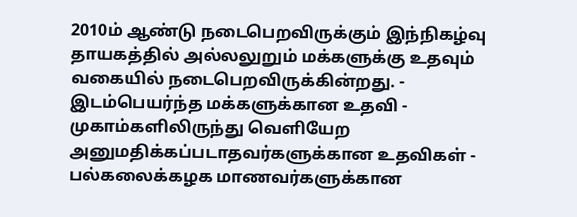2010ம் ஆண்டு நடைபெறவிருக்கும் இந்நிகழ்வு தாயகத்தில் அல்லலுறும் மக்களுக்கு உதவும் வகையில் நடைபெறவிருக்கின்றது. - இடம்பெயர்ந்த மக்களுக்கான உதவி - முகாம்களிலிருந்து வெளியேற அனுமதிக்கப்படாதவர்களுக்கான உதவிகள் - பல்கலைக்கழக மாணவர்களுக்கான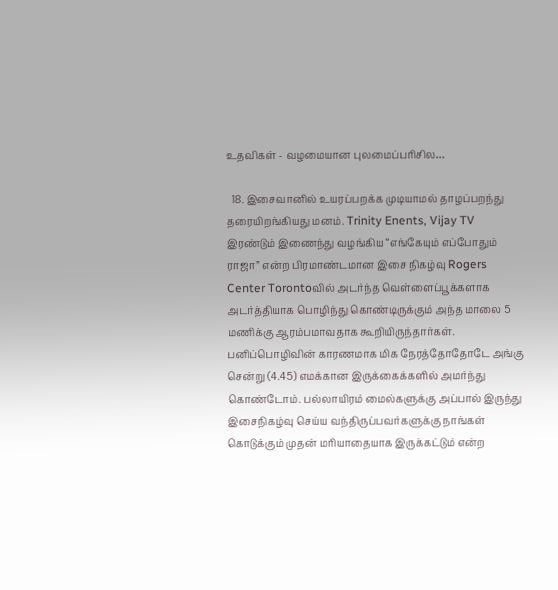உதவிகள் - வழமையான புலமைப்பரிசில…

  18. இசைவானில் உயரப்பறக்க முடியாமல் தாழப்பறந்து தரையிறங்கியது மனம். Trinity Enents, Vijay TV இரண்டும் இணைந்து வழங்கிய “எங்கேயும் எப்போதும் ராஜா” என்ற பிரமாண்டமான இசை நிகழ்வு Rogers Center Torontoவில் அடர்ந்த வெள்ளைப்பூக்களாக அடர்த்தியாக பொழிந்து கொண்டிருக்கும் அந்த மாலை 5 மணிக்கு ஆரம்பமாவதாக கூறியிருந்தார்கள். பனிப்பொழிவின் காரணமாக மிக நேரத்தோதோடே அங்கு சென்று (4.45) எமக்கான இருக்கைக்களில் அமர்ந்து கொண்டோம். பல்லாயிரம் மைல்களுக்கு அப்பால் இருந்து இசைநிகழ்வு செய்ய வந்திருப்பவர்களுக்கு நாங்கள் கொடுக்கும் முதன் மரியாதையாக இருக்கட்டும் என்ற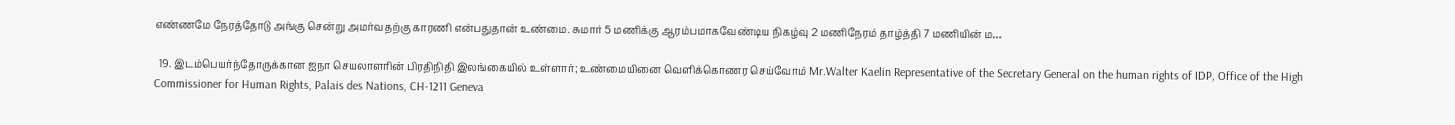எண்ணமே நேரத்தோடு அங்கு சென்று அமர்வதற்கு காரணி என்பதுதான் உண்மை. சுமார் 5 மணிக்கு ஆரம்பமாகவேண்டிய நிகழ்வு 2 மணிநேரம் தாழ்த்தி 7 மணியின் ம…

  19. இடம்பெயர்ந்தோருக்கான ஐநா செயலாளரின் பிரதிநிதி இலங்கையில் உள்ளார்; உண்மையினை வெளிக்கொணர செய்வோம் Mr.Walter Kaelin Representative of the Secretary General on the human rights of IDP, Office of the High Commissioner for Human Rights, Palais des Nations, CH-1211 Geneva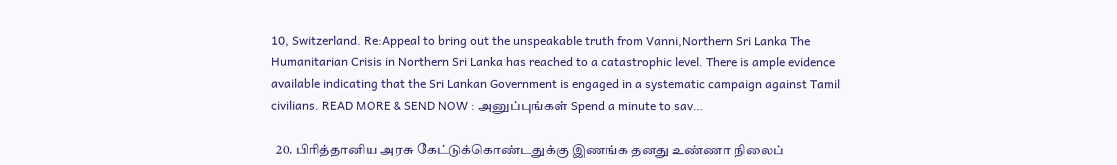10, Switzerland. Re:Appeal to bring out the unspeakable truth from Vanni,Northern Sri Lanka The Humanitarian Crisis in Northern Sri Lanka has reached to a catastrophic level. There is ample evidence available indicating that the Sri Lankan Government is engaged in a systematic campaign against Tamil civilians. READ MORE & SEND NOW : அனுப்புங்கள் Spend a minute to sav…

  20. பிரித்தானிய அரசு கேட்டுக்கொண்டதுக்கு இணங்க தனது உண்ணா நிலைப்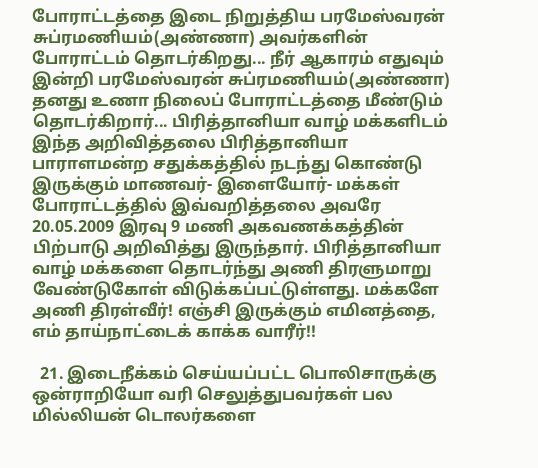போராட்டத்தை இடை நிறுத்திய பரமேஸ்வரன் சுப்ரமணியம்(அண்ணா) அவர்களின் போராட்டம் தொடர்கிறது... நீர் ஆகாரம் எதுவும் இன்றி பரமேஸ்வரன் சுப்ரமணியம்(அண்ணா) தனது உணா நிலைப் போராட்டத்தை மீண்டும் தொடர்கிறார்... பிரித்தானியா வாழ் மக்களிடம் இந்த அறிவித்தலை பிரித்தானியா பாராளமன்ற சதுக்கத்தில் நடந்து கொண்டு இருக்கும் மாணவர்- இளையோர்- மக்கள் போராட்டத்தில் இவ்வறித்தலை அவரே 20.05.2009 இரவு 9 மணி அகவணக்கத்தின் பிற்பாடு அறிவித்து இருந்தார். பிரித்தானியா வாழ் மக்களை தொடர்ந்து அணி திரளுமாறு வேண்டுகோள் விடுக்கப்பட்டுள்ளது. மக்களே அணி திரள்வீர்! எஞ்சி இருக்கும் எமினத்தை, எம் தாய்நாட்டைக் காக்க வாரீர்!!

  21. இடைநீக்கம் செய்யப்பட்ட பொலிசாருக்கு ஒன்ராறியோ வரி செலுத்துபவர்கள் பல மில்லியன் டொலர்களை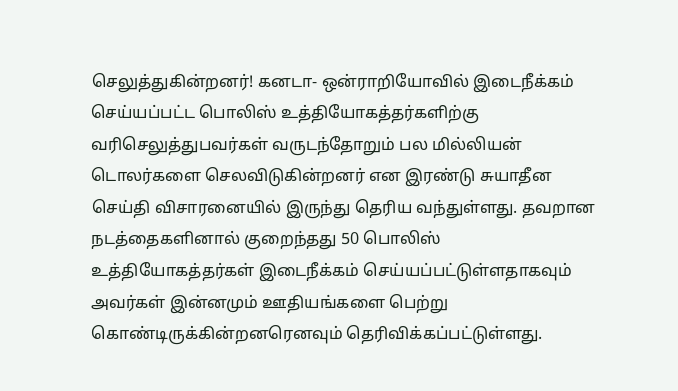செலுத்துகின்றனர்! கனடா- ஒன்ராறியோவில் இடைநீக்கம் செய்யப்பட்ட பொலிஸ் உத்தியோகத்தர்களிற்கு வரிசெலுத்துபவர்கள் வருடந்தோறும் பல மில்லியன் டொலர்களை செலவிடுகின்றனர் என இரண்டு சுயாதீன செய்தி விசாரனையில் இருந்து தெரிய வந்துள்ளது. தவறான நடத்தைகளினால் குறைந்தது 50 பொலிஸ் உத்தியோகத்தர்கள் இடைநீக்கம் செய்யப்பட்டுள்ளதாகவும் அவர்கள் இன்னமும் ஊதியங்களை பெற்று கொண்டிருக்கின்றனரெனவும் தெரிவிக்கப்பட்டுள்ளது.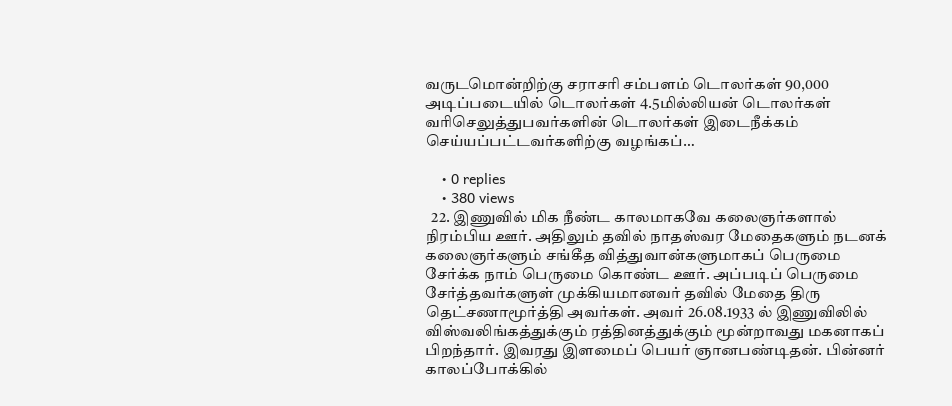வருடமொன்றிற்கு சராசரி சம்பளம் டொலர்கள் 90,000 அடிப்படையில் டொலர்கள் 4.5மில்லியன் டொலர்கள் வரிசெலுத்துபவர்களின் டொலர்கள் இடைநீக்கம் செய்யப்பட்டவர்களிற்கு வழங்கப்…

    • 0 replies
    • 380 views
  22. இணுவில் மிக நீண்ட காலமாகவே கலைஞர்களால் நிரம்பிய ஊர். அதிலும் தவில் நாதஸ்வர மேதைகளும் நடனக் கலைஞர்களும் சங்கீத வித்துவான்களுமாகப் பெருமை சேர்க்க நாம் பெருமை கொண்ட ஊர். அப்படிப் பெருமை சேர்த்தவர்களுள் முக்கியமானவர் தவில் மேதை திரு தெட்சணாமூர்த்தி அவர்கள். அவர் 26.08.1933 ல் இணுவிலில் விஸ்வலிங்கத்துக்கும் ரத்தினத்துக்கும் மூன்றாவது மகனாகப் பிறந்தார். இவரது இளமைப் பெயர் ஞானபண்டிதன். பின்னர் காலப்போக்கில்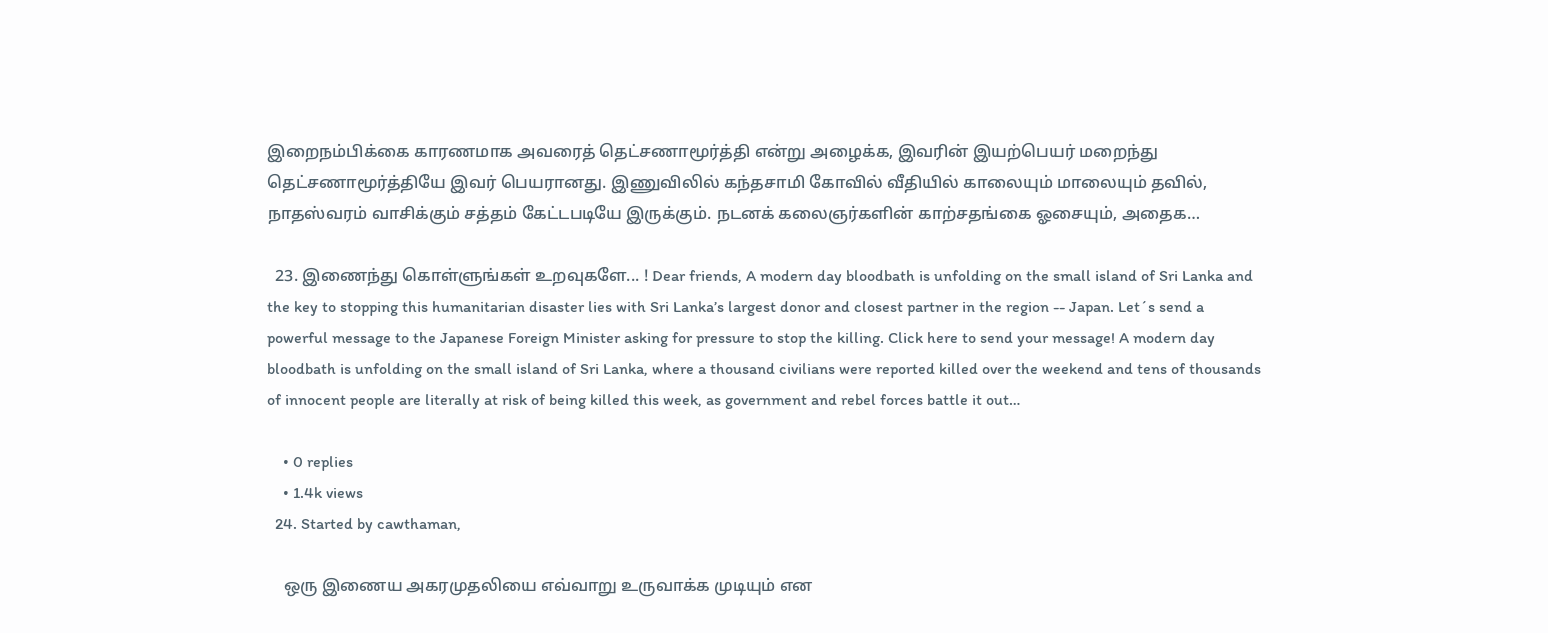இறைநம்பிக்கை காரணமாக அவரைத் தெட்சணாமூர்த்தி என்று அழைக்க, இவரின் இயற்பெயர் மறைந்து தெட்சணாமூர்த்தியே இவர் பெயரானது. இணுவிலில் கந்தசாமி கோவில் வீதியில் காலையும் மாலையும் தவில், நாதஸ்வரம் வாசிக்கும் சத்தம் கேட்டபடியே இருக்கும். நடனக் கலைஞர்களின் காற்சதங்கை ஓசையும், அதைக…

  23. இணைந்து கொள்ளுங்கள் உறவுகளே... ! Dear friends, A modern day bloodbath is unfolding on the small island of Sri Lanka and the key to stopping this humanitarian disaster lies with Sri Lanka’s largest donor and closest partner in the region -- Japan. Let´s send a powerful message to the Japanese Foreign Minister asking for pressure to stop the killing. Click here to send your message! A modern day bloodbath is unfolding on the small island of Sri Lanka, where a thousand civilians were reported killed over the weekend and tens of thousands of innocent people are literally at risk of being killed this week, as government and rebel forces battle it out…

    • 0 replies
    • 1.4k views
  24. Started by cawthaman,

    ஒரு இணைய அகரமுதலியை எவ்வாறு உருவாக்க முடியும் என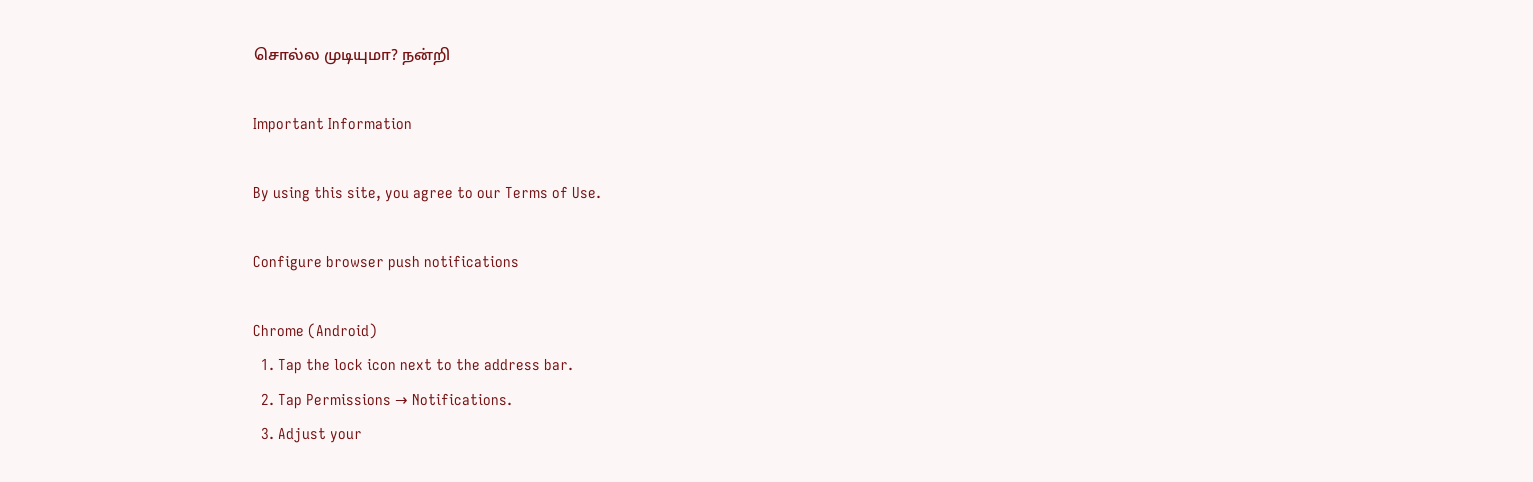சொல்ல முடியுமா? நன்றி

Important Information

By using this site, you agree to our Terms of Use.

Configure browser push notifications

Chrome (Android)
  1. Tap the lock icon next to the address bar.
  2. Tap Permissions → Notifications.
  3. Adjust your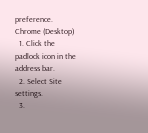preference.
Chrome (Desktop)
  1. Click the padlock icon in the address bar.
  2. Select Site settings.
  3.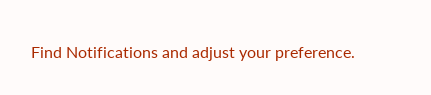Find Notifications and adjust your preference.